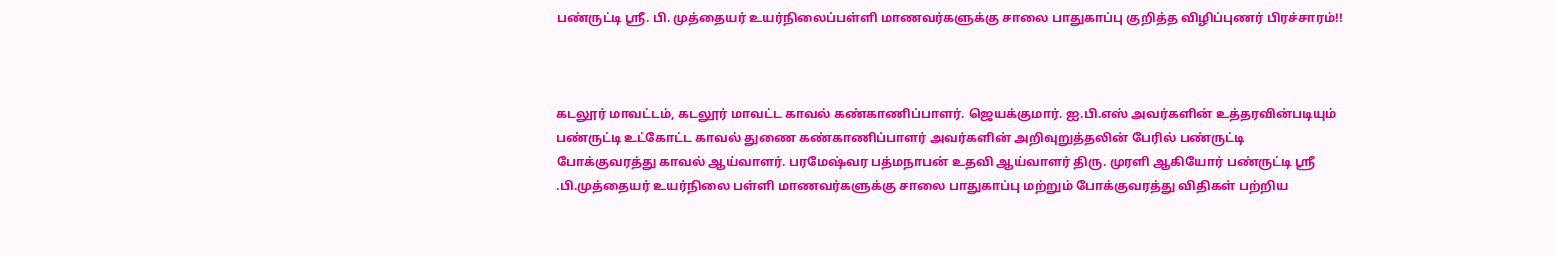பண்ருட்டி ஸ்ரீ. பி. முத்தையர் உயர்நிலைப்பள்ளி மாணவர்களுக்கு சாலை பாதுகாப்பு குறித்த விழிப்புணர் பிரச்சாரம்!!



கடலூர் மாவட்டம், கடலூர் மாவட்ட காவல் கண்காணிப்பாளர். ஜெயக்குமார். ஐ.பி.எஸ் அவர்களின் உத்தரவின்படியும் பண்ருட்டி உட்கோட்ட காவல் துணை கண்காணிப்பாளர் அவர்களின் அறிவுறுத்தலின் பேரில் பண்ருட்டி போக்குவரத்து காவல் ஆய்வாளர். பரமேஷ்வர பத்மநாபன் உதவி ஆய்வாளர் திரு. முரளி ஆகியோர் பண்ருட்டி ஸ்ரீ .பி.முத்தையர் உயர்நிலை பள்ளி மாணவர்களுக்கு சாலை பாதுகாப்பு மற்றும் போக்குவரத்து விதிகள் பற்றிய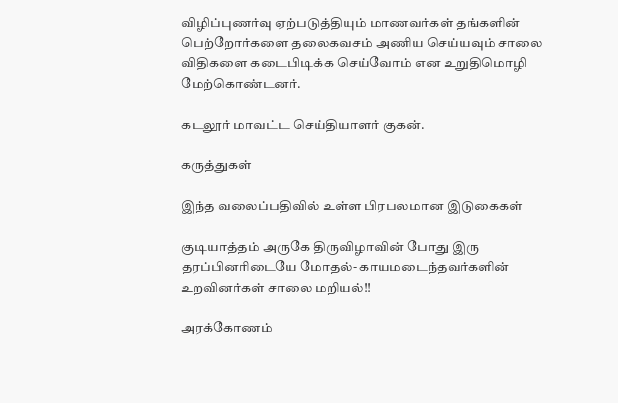விழிப்புணர்வு ஏற்படுத்தியும் மாணவர்கள் தங்களின் பெற்றோர்களை தலைகவசம் அணிய செய்யவும் சாலை விதிகளை கடைபிடிக்க செய்வோம் என உறுதிமொழி மேற்கொண்டனர்.

கடலூர் மாவட்ட செய்தியாளர் குகன்.

கருத்துகள்

இந்த வலைப்பதிவில் உள்ள பிரபலமான இடுகைகள்

குடியாத்தம் அருகே திருவிழாவின் போது இரு தரப்பினரிடையே மோதல்- காயமடைந்தவர்களின் உறவினர்கள் சாலை மறியல்!!

அரக்கோணம்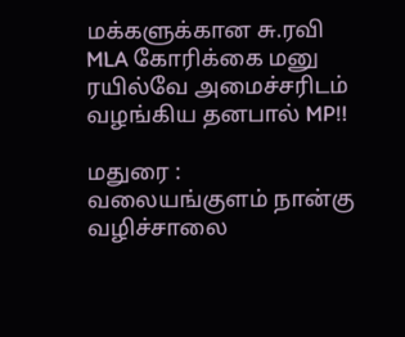மக்களுக்கான சு.ரவி MLA கோரிக்கை மனு ரயில்வே அமைச்சரிடம் வழங்கிய தனபால் MP!!

மதுரை : வலையங்குளம் நான்கு வழிச்சாலை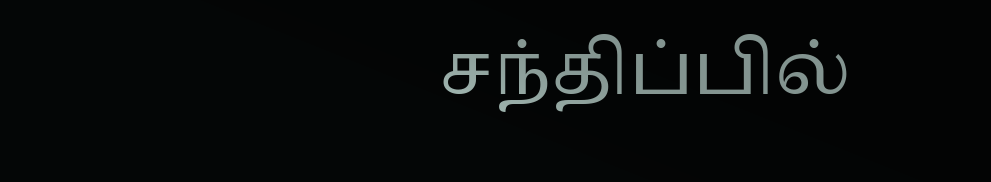சந்திப்பில்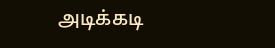அடிக்கடி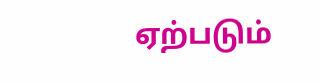ஏற்படும்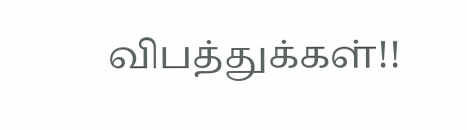விபத்துக்கள்!!